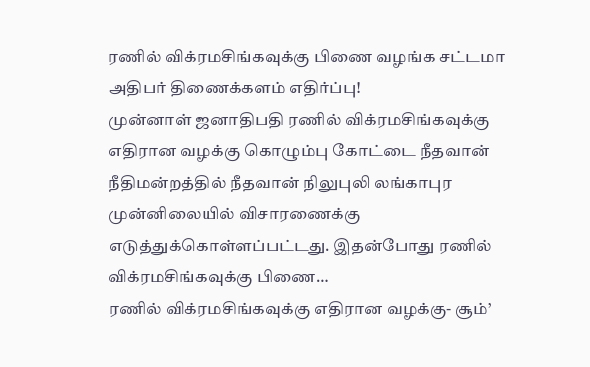ரணில் விக்ரமசிங்கவுக்கு பிணை வழங்க சட்டமா அதிபர் திணைக்களம் எதிர்ப்பு!
முன்னாள் ஜனாதிபதி ரணில் விக்ரமசிங்கவுக்கு எதிரான வழக்கு கொழும்பு கோட்டை நீதவான் நீதிமன்றத்தில் நீதவான் நிலுபுலி லங்காபுர முன்னிலையில் விசாரணைக்கு எடுத்துக்கொள்ளப்பட்டது. இதன்போது ரணில் விக்ரமசிங்கவுக்கு பிணை…
ரணில் விக்ரமசிங்கவுக்கு எதிரான வழக்கு- சூம்’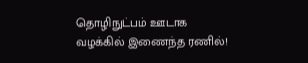தொழிநுட்பம் ஊடாக வழக்கில் இணைந்த ரணில்!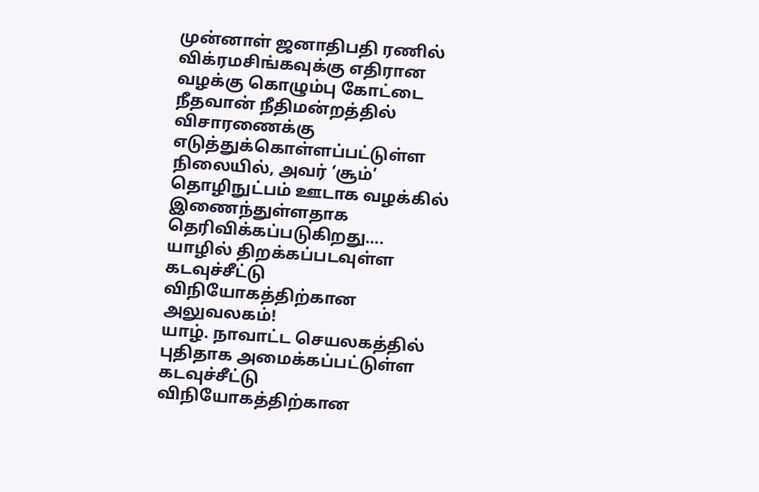முன்னாள் ஜனாதிபதி ரணில் விக்ரமசிங்கவுக்கு எதிரான வழக்கு கொழும்பு கோட்டை நீதவான் நீதிமன்றத்தில் விசாரணைக்கு எடுத்துக்கொள்ளப்பட்டுள்ள நிலையில், அவர் ‘சூம்’ தொழிநுட்பம் ஊடாக வழக்கில் இணைந்துள்ளதாக தெரிவிக்கப்படுகிறது….
யாழில் திறக்கப்படவுள்ள கடவுச்சீட்டு விநியோகத்திற்கான அலுவலகம்!
யாழ். நாவாட்ட செயலகத்தில் புதிதாக அமைக்கப்பட்டுள்ள கடவுச்சீட்டு விநியோகத்திற்கான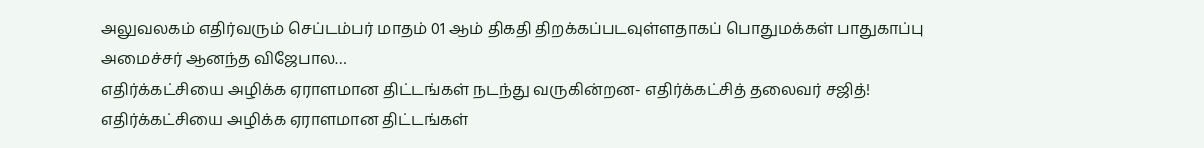அலுவலகம் எதிர்வரும் செப்டம்பர் மாதம் 01 ஆம் திகதி திறக்கப்படவுள்ளதாகப் பொதுமக்கள் பாதுகாப்பு அமைச்சர் ஆனந்த விஜேபால…
எதிர்க்கட்சியை அழிக்க ஏராளமான திட்டங்கள் நடந்து வருகின்றன- எதிர்க்கட்சித் தலைவர் சஜித்!
எதிர்க்கட்சியை அழிக்க ஏராளமான திட்டங்கள்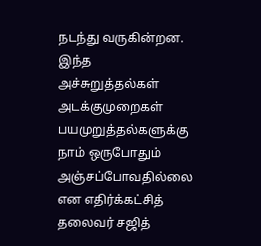நடந்து வருகின்றன. இந்த அச்சுறுத்தல்கள் அடக்குமுறைகள் பயமுறுத்தல்களுக்கு நாம் ஒருபோதும் அஞ்சப்போவதில்லை என எதிர்க்கட்சித் தலைவர் சஜித்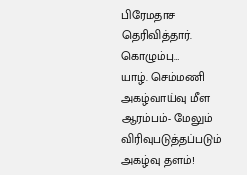பிரேமதாச தெரிவித்தார். கொழும்பு…
யாழ். செம்மணி அகழ்வாய்வு மீள ஆரம்பம்- மேலும் விரிவுபடுத்தப்படும் அகழ்வு தளம்!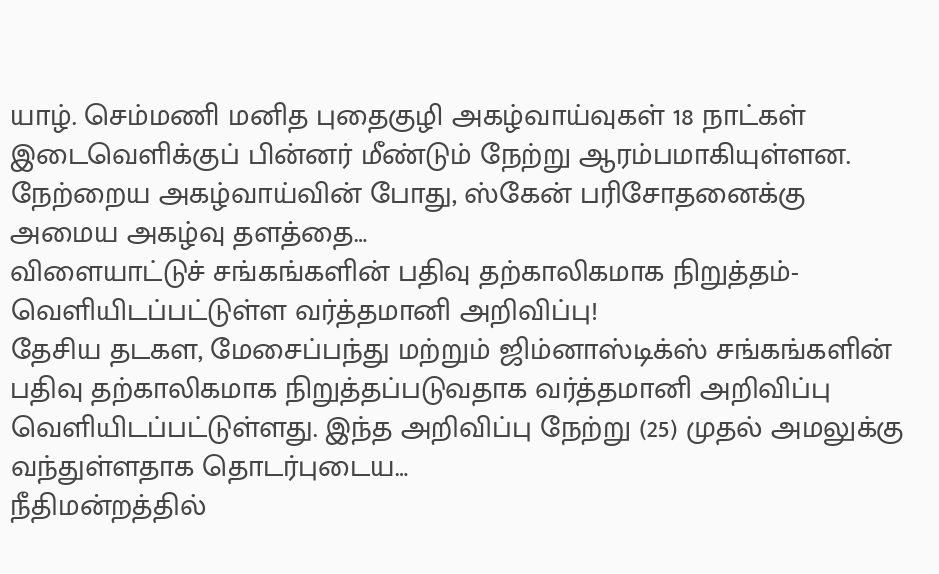யாழ். செம்மணி மனித புதைகுழி அகழ்வாய்வுகள் 18 நாட்கள் இடைவெளிக்குப் பின்னர் மீண்டும் நேற்று ஆரம்பமாகியுள்ளன. நேற்றைய அகழ்வாய்வின் போது, ஸ்கேன் பரிசோதனைக்கு அமைய அகழ்வு தளத்தை…
விளையாட்டுச் சங்கங்களின் பதிவு தற்காலிகமாக நிறுத்தம்- வெளியிடப்பட்டுள்ள வர்த்தமானி அறிவிப்பு!
தேசிய தடகள, மேசைப்பந்து மற்றும் ஜிம்னாஸ்டிக்ஸ் சங்கங்களின் பதிவு தற்காலிகமாக நிறுத்தப்படுவதாக வர்த்தமானி அறிவிப்பு வெளியிடப்பட்டுள்ளது. இந்த அறிவிப்பு நேற்று (25) முதல் அமலுக்கு வந்துள்ளதாக தொடர்புடைய…
நீதிமன்றத்தில்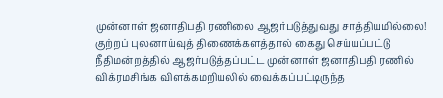முன்னாள் ஜனாதிபதி ரணிலை ஆஜர்படுத்துவது சாத்தியமில்லை!
குற்றப் புலனாய்வுத் திணைக்களத்தால் கைது செய்யப்பட்டு நீதிமன்றத்தில் ஆஜர்படுத்தப்பட்ட முன்னாள் ஜனாதிபதி ரணில் விக்ரமசிங்க விளக்கமறியலில் வைக்கப்பட்டிருந்த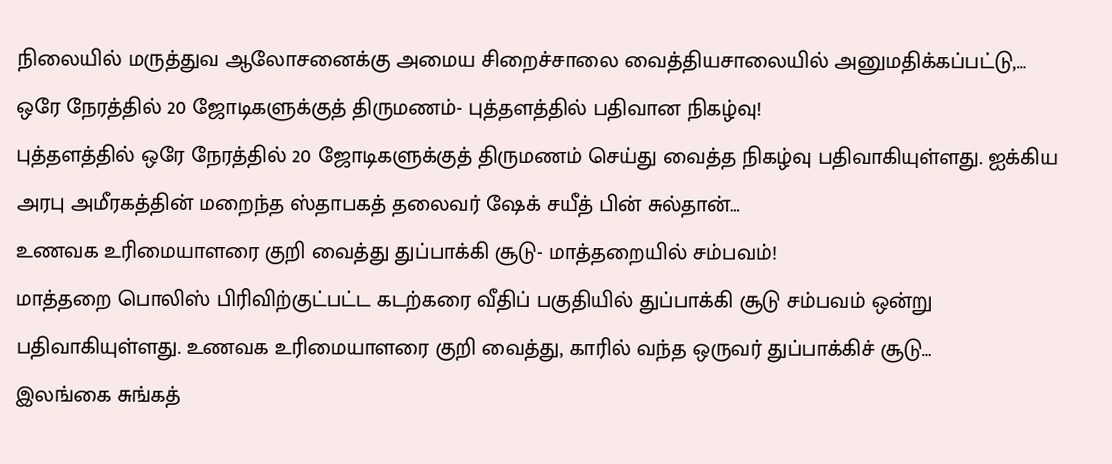நிலையில் மருத்துவ ஆலோசனைக்கு அமைய சிறைச்சாலை வைத்தியசாலையில் அனுமதிக்கப்பட்டு,…
ஒரே நேரத்தில் 20 ஜோடிகளுக்குத் திருமணம்- புத்தளத்தில் பதிவான நிகழ்வு!
புத்தளத்தில் ஒரே நேரத்தில் 20 ஜோடிகளுக்குத் திருமணம் செய்து வைத்த நிகழ்வு பதிவாகியுள்ளது. ஐக்கிய அரபு அமீரகத்தின் மறைந்த ஸ்தாபகத் தலைவர் ஷேக் சயீத் பின் சுல்தான்…
உணவக உரிமையாளரை குறி வைத்து துப்பாக்கி சூடு- மாத்தறையில் சம்பவம்!
மாத்தறை பொலிஸ் பிரிவிற்குட்பட்ட கடற்கரை வீதிப் பகுதியில் துப்பாக்கி சூடு சம்பவம் ஒன்று பதிவாகியுள்ளது. உணவக உரிமையாளரை குறி வைத்து, காரில் வந்த ஒருவர் துப்பாக்கிச் சூடு…
இலங்கை சுங்கத்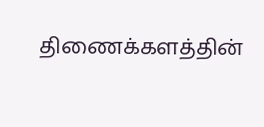திணைக்களத்தின்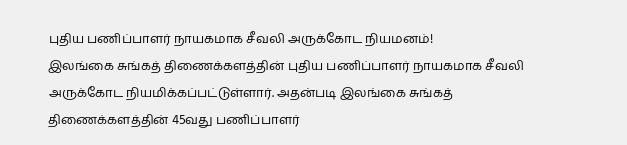புதிய பணிப்பாளர் நாயகமாக சீவலி அருக்கோட நியமனம்!
இலங்கை சுங்கத் திணைக்களத்தின் புதிய பணிப்பாளர் நாயகமாக சீவலி அருக்கோட நியமிக்கப்பட்டுள்ளார். அதன்படி இலங்கை சுங்கத் திணைக்களத்தின் 45வது பணிப்பாளர்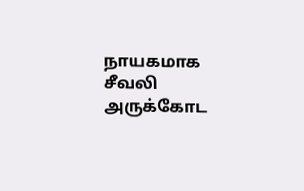நாயகமாக சீவலி அருக்கோட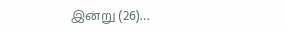இன்று (26)…